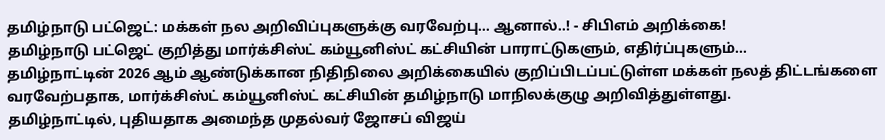தமிழ்நாடு பட்ஜெட்: மக்கள் நல அறிவிப்புகளுக்கு வரவேற்பு... ஆனால்..! - சிபிஎம் அறிக்கை!
தமிழ்நாடு பட்ஜெட் குறித்து மார்க்சிஸ்ட் கம்யூனிஸ்ட் கட்சியின் பாராட்டுகளும், எதிர்ப்புகளும்...
தமிழ்நாட்டின் 2026 ஆம் ஆண்டுக்கான நிதிநிலை அறிக்கையில் குறிப்பிடப்பட்டுள்ள மக்கள் நலத் திட்டங்களை வரவேற்பதாக, மார்க்சிஸ்ட் கம்யூனிஸ்ட் கட்சியின் தமிழ்நாடு மாநிலக்குழு அறிவித்துள்ளது.
தமிழ்நாட்டில், புதியதாக அமைந்த முதல்வர் ஜோசப் விஜய்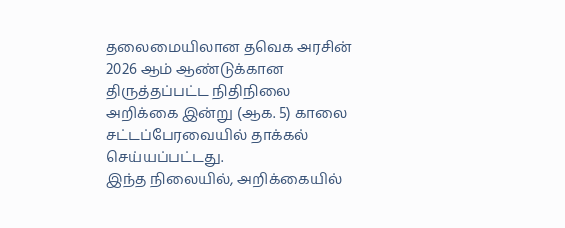தலைமையிலான தவெக அரசின் 2026 ஆம் ஆண்டுக்கான திருத்தப்பட்ட நிதிநிலை அறிக்கை இன்று (ஆக. 5) காலை சட்டப்பேரவையில் தாக்கல் செய்யப்பட்டது.
இந்த நிலையில், அறிக்கையில்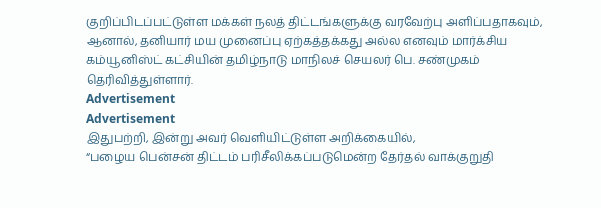குறிப்பிடப்பட்டுள்ள மக்கள் நலத் திட்டங்களுக்கு வரவேற்பு அளிப்பதாகவும், ஆனால், தனியார் மய முனைப்பு ஏற்கத்தக்கது அல்ல எனவும் மார்க்சிய கம்யூனிஸ்ட் கட்சியின் தமிழ்நாடு மாநிலச் செயலர் பெ. சண்முகம் தெரிவித்துள்ளார்.
Advertisement
Advertisement
இதுபற்றி, இன்று அவர் வெளியிட்டுள்ள அறிக்கையில்,
“பழைய பென்சன் திட்டம் பரிசீலிக்கப்படுமென்ற தேர்தல் வாக்குறுதி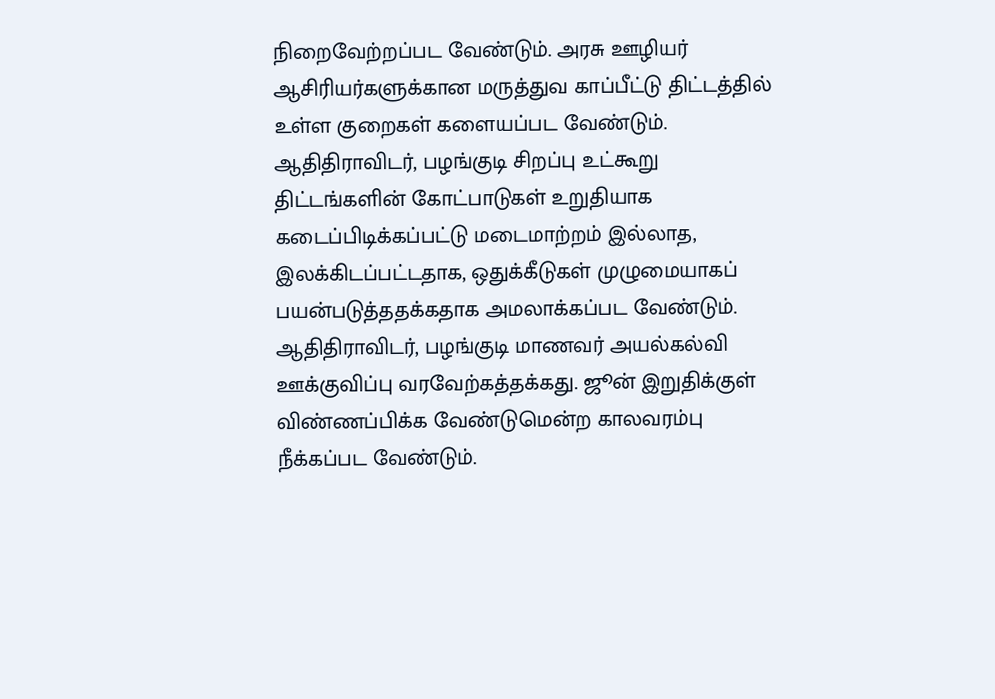நிறைவேற்றப்பட வேண்டும். அரசு ஊழியர் ஆசிரியர்களுக்கான மருத்துவ காப்பீட்டு திட்டத்தில் உள்ள குறைகள் களையப்பட வேண்டும்.
ஆதிதிராவிடர், பழங்குடி சிறப்பு உட்கூறு திட்டங்களின் கோட்பாடுகள் உறுதியாக கடைப்பிடிக்கப்பட்டு மடைமாற்றம் இல்லாத, இலக்கிடப்பட்டதாக, ஒதுக்கீடுகள் முழுமையாகப் பயன்படுத்ததக்கதாக அமலாக்கப்பட வேண்டும்.
ஆதிதிராவிடர், பழங்குடி மாணவர் அயல்கல்வி ஊக்குவிப்பு வரவேற்கத்தக்கது. ஜூன் இறுதிக்குள் விண்ணப்பிக்க வேண்டுமென்ற காலவரம்பு நீக்கப்பட வேண்டும்.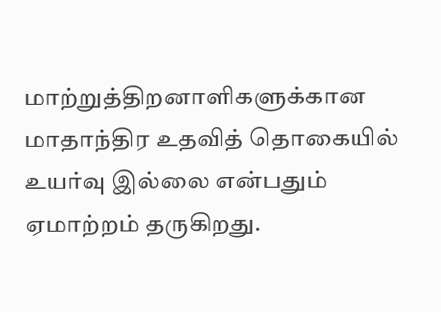மாற்றுத்திறனாளிகளுக்கான மாதாந்திர உதவித் தொகையில் உயர்வு இல்லை என்பதும் ஏமாற்றம் தருகிறது.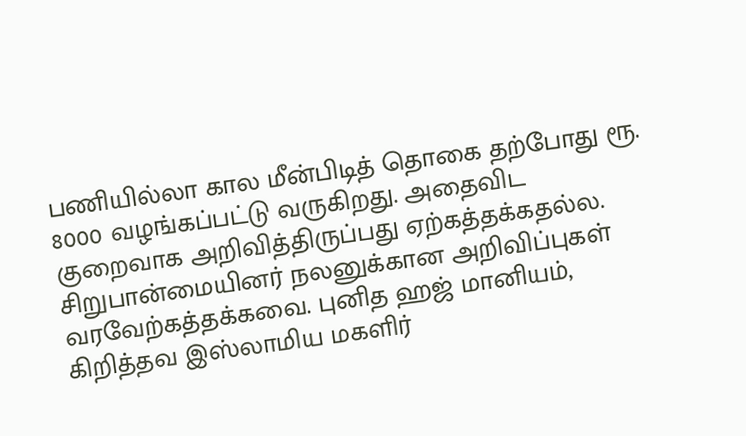பணியில்லா கால மீன்பிடித் தொகை தற்போது ரூ. 8000 வழங்கப்பட்டு வருகிறது. அதைவிட குறைவாக அறிவித்திருப்பது ஏற்கத்தக்கதல்ல.
சிறுபான்மையினர் நலனுக்கான அறிவிப்புகள் வரவேற்கத்தக்கவை. புனித ஹஜ் மானியம், கிறித்தவ இஸ்லாமிய மகளிர்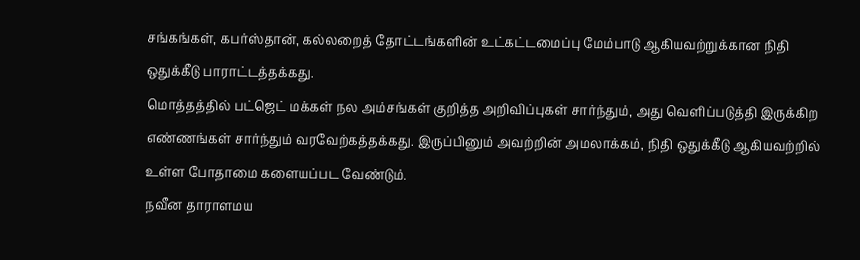சங்கங்கள், கபர்ஸ்தான், கல்லறைத் தோட்டங்களின் உட்கட்டமைப்பு மேம்பாடு ஆகியவற்றுக்கான நிதி ஒதுக்கீடு பாராட்டத்தக்கது.
மொத்தத்தில் பட்ஜெட் மக்கள் நல அம்சங்கள் குறித்த அறிவிப்புகள் சார்ந்தும், அது வெளிப்படுத்தி இருக்கிற எண்ணங்கள் சார்ந்தும் வரவேற்கத்தக்கது. இருப்பினும் அவற்றின் அமலாக்கம், நிதி ஒதுக்கீடு ஆகியவற்றில் உள்ள போதாமை களையப்பட வேண்டும்.
நவீன தாராளமய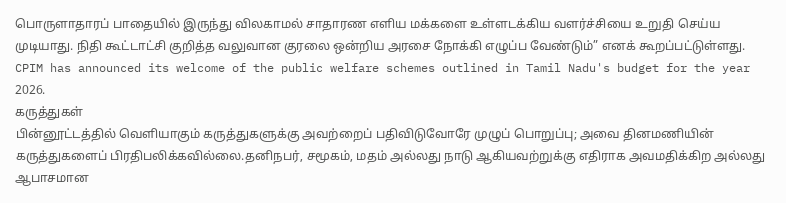பொருளாதாரப் பாதையில் இருந்து விலகாமல் சாதாரண எளிய மக்களை உள்ளடக்கிய வளர்ச்சியை உறுதி செய்ய முடியாது. நிதி கூட்டாட்சி குறித்த வலுவான குரலை ஒன்றிய அரசை நோக்கி எழுப்ப வேண்டும்” எனக் கூறப்பட்டுள்ளது.
CPIM has announced its welcome of the public welfare schemes outlined in Tamil Nadu's budget for the year 2026.
கருத்துகள்
பின்னூட்டத்தில் வெளியாகும் கருத்துகளுக்கு அவற்றைப் பதிவிடுவோரே முழுப் பொறுப்பு; அவை தினமணியின் கருத்துகளைப் பிரதிபலிக்கவில்லை.தனிநபர், சமூகம், மதம் அல்லது நாடு ஆகியவற்றுக்கு எதிராக அவமதிக்கிற அல்லது ஆபாசமான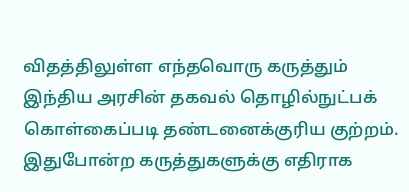விதத்திலுள்ள எந்தவொரு கருத்தும் இந்திய அரசின் தகவல் தொழில்நுட்பக் கொள்கைப்படி தண்டனைக்குரிய குற்றம். இதுபோன்ற கருத்துகளுக்கு எதிராக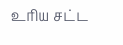உரிய சட்ட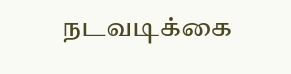நடவடிக்கை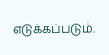எடுக்கப்படும்.